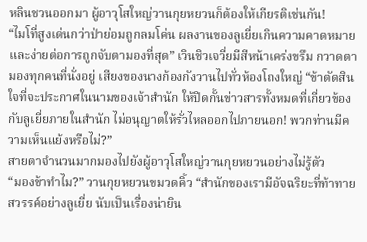หลินชวนออกมา ผู้อาวุโสใหญ่วานกุยหยวนก็ต้องให้เกียรติเช่นกัน!
“ไมโที่สูงเด่นกว่าป่าย่อมถูกลมโค่น ผลงานของลูเยี่ยเกินความคาดหมาย และง่ายต่อการถูกจับตามองที่สุด” เวินชิวเจวี่ยมีสีหน้าเคร่งขรึม กวาดตามองทุกคนที่นั่งอยู่ เสียงของนางก้องกังวานไปทั่วห้องโถงใหญ่ “ข้าตัดสินใจที่จะประกาศในนามของเจ้าสำนัก ให้ปิดกั้นข่าวสารทั้งหมดที่เกี่ยวข้องกับลูเยี่ยภายในสำนัก ไม่อนุญาตให้รั่วไหลออกไปภายนอก! พวกท่านมีความเห็นแย้งหรือไม่?”
สายตาจำนวนมากมองไปยังผู้อาวุโสใหญ่วานกุยหยวนอย่างไม่รู้ตัว
“มองข้าทำไม?” วานกุยหยวนขมวดคิ้ว “สำนักของเรามีอัจฉริยะที่ท้าทายสวรรค์อย่างลูเยี่ย นับเป็นเรื่องน่ายิน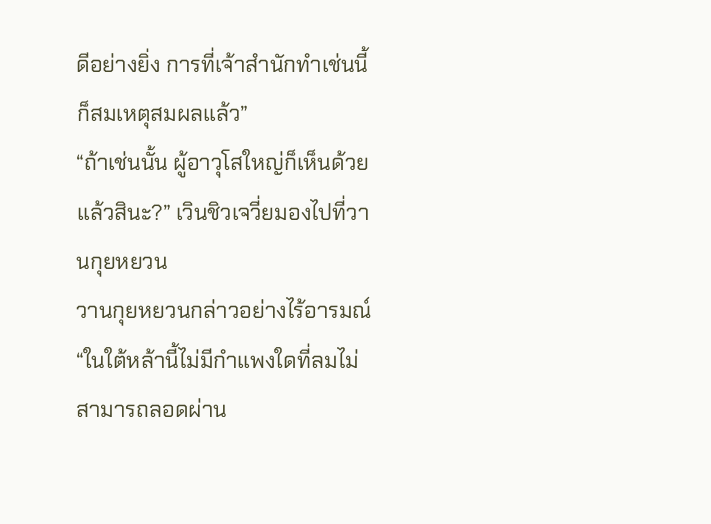ดีอย่างยิ่ง การที่เจ้าสำนักทำเช่นนี้ก็สมเหตุสมผลแล้ว”
“ถ้าเช่นนั้น ผู้อาวุโสใหญ่ก็เห็นด้วยแล้วสินะ?” เวินชิวเจวี่ยมองไปที่วานกุยหยวน
วานกุยหยวนกล่าวอย่างไร้อารมณ์ “ในใต้หล้านี้ไม่มีกำแพงใดที่ลมไม่สามารถลอดผ่าน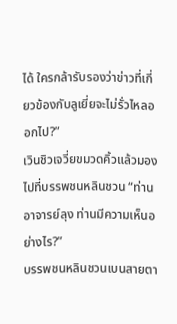ได้ ใครกล้ารับรองว่าข่าวที่เกี่ยวข้องกับลูเยี่ยจะไม่รั่วไหลออกไป?”
เวินชิวเจวี่ยขมวดคิ้วแล้วมองไปที่บรรพชนหลินชวน “ท่านอาจารย์ลุง ท่านมีความเห็นอย่างไร?”
บรรพชนหลินชวนเบนสายตา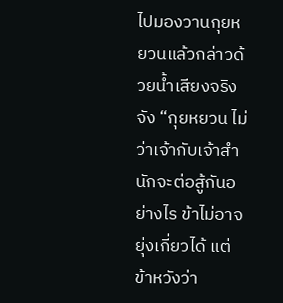ไปมองวานกุยหยวนแล้วกล่าวด้วยน้ำเสียงจริงจัง “กุยหยวน ไม่ว่าเจ้ากับเจ้าสำนักจะต่อสู้กันอย่างไร ข้าไม่อาจยุ่งเกี่ยวได้ แต่ข้าหวังว่า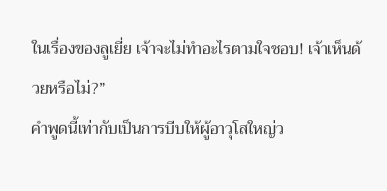ในเรื่องของลูเยี่ย เจ้าจะไม่ทำอะไรตามใจชอบ! เจ้าเห็นด้วยหรือไม่?”
คำพูดนี้เท่ากับเป็นการบีบให้ผู้อาวุโสใหญ่ว